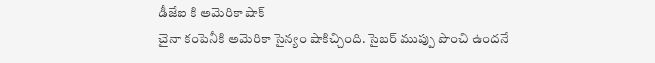డీజేఐ కి అమెరికా షాక్
చైనా కంపెనీకి అమెరికా సైన్యం షాకిచ్చింది. సైబర్ ముప్పు పొంచి ఉందనే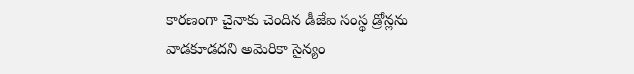కారణంగా చైనాకు చెందిన డీజేఐ సంస్థ డ్రోన్లను వాడకూడదని అమెరికా సైన్యం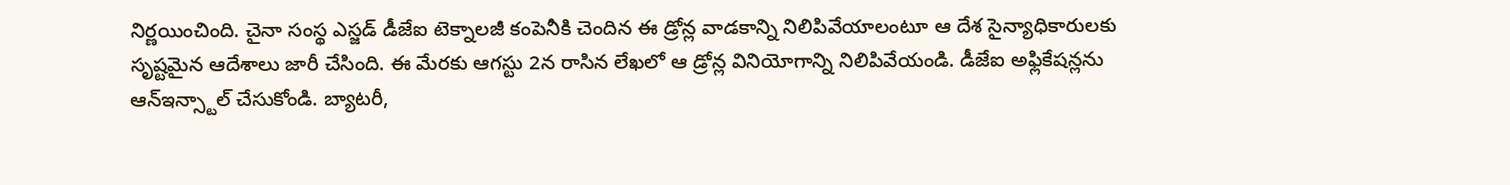నిర్ణయించింది. చైనా సంస్థ ఎస్జడ్ డీజేఐ టెక్నాలజీ కంపెనీకి చెందిన ఈ డ్రోన్ల వాడకాన్ని నిలిపివేయాలంటూ ఆ దేశ సైన్యాధికారులకు సృష్టమైన ఆదేశాలు జారీ చేసింది. ఈ మేరకు ఆగస్టు 2న రాసిన లేఖలో ఆ డ్రోన్ల వినియోగాన్ని నిలిపివేయండి. డీజేఐ అఫ్లికేషన్లను ఆన్ఇన్స్టాల్ చేసుకోండి. బ్యాటరీ,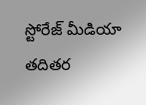స్టోరేజ్ మీడియా తదితర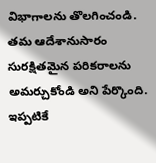విభాగాలను తొలగించండి. తమ ఆదేశానుసారం సురక్షితమైన పరికరాలను అమర్చుకోండి అని పేర్కొంది. ఇప్పటికే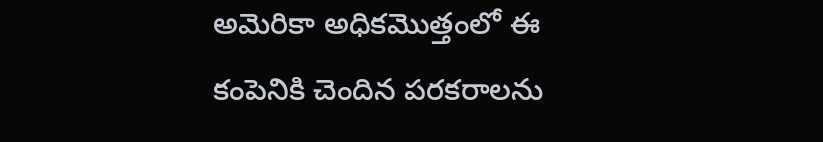అమెరికా అధికమొత్తంలో ఈ కంపెనికి చెందిన పరకరాలను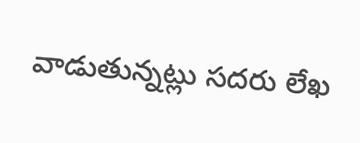వాడుతున్నట్లు సదరు లేఖ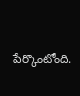పేర్కొంటోంది.